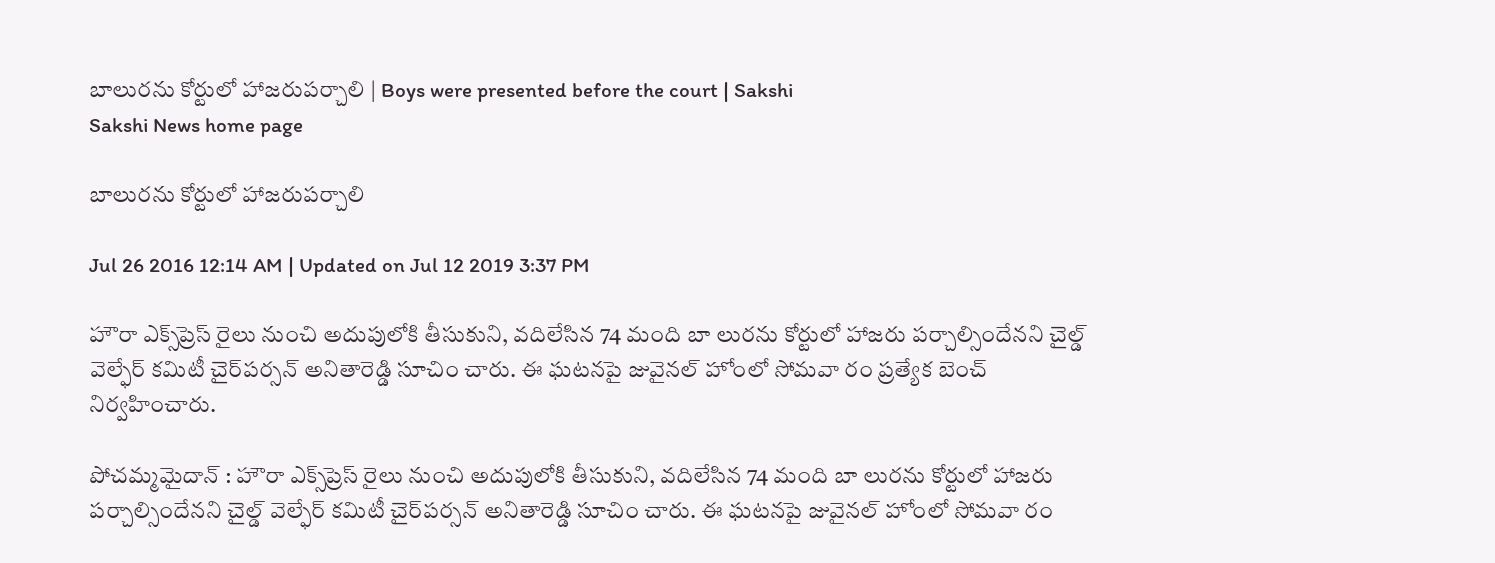బాలురను కోర్టులో హాజరుపర్చాలి | Boys were presented before the court | Sakshi
Sakshi News home page

బాలురను కోర్టులో హాజరుపర్చాలి

Jul 26 2016 12:14 AM | Updated on Jul 12 2019 3:37 PM

హౌరా ఎక్స్‌ప్రెస్‌ రైలు నుంచి అదుపులోకి తీసుకుని, వదిలేసిన 74 మంది బా లురను కోర్టులో హాజరు పర్చాల్సిందేనని చైల్డ్‌ వెల్ఫేర్‌ కమిటీ చైర్‌పర్సన్‌ అనితారెడ్డి సూచిం చారు. ఈ ఘటనపై జువైనల్‌ హోంలో సోమవా రం ప్రత్యేక బెంచ్‌ నిర్వహించారు.

పోచమ్మమైదాన్‌ : హౌరా ఎక్స్‌ప్రెస్‌ రైలు నుంచి అదుపులోకి తీసుకుని, వదిలేసిన 74 మంది బా లురను కోర్టులో హాజరు పర్చాల్సిందేనని చైల్డ్‌ వెల్ఫేర్‌ కమిటీ చైర్‌పర్సన్‌ అనితారెడ్డి సూచిం చారు. ఈ ఘటనపై జువైనల్‌ హోంలో సోమవా రం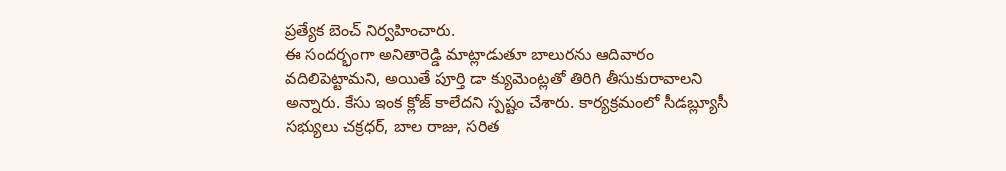ప్రత్యేక బెంచ్‌ నిర్వహించారు.
ఈ సందర్భంగా అనితారెడ్డి మాట్లాడుతూ బాలురను ఆదివారం వదిలిపెట్టామని, అయితే పూర్తి డా క్యుమెంట్లతో తిరిగి తీసుకురావాలని అన్నారు. కేసు ఇంక క్లోజ్‌ కాలేదని స్పష్టం చేశారు. కార్యక్రమంలో సీడబ్ల్యూసీ సభ్యులు చక్రధర్, బాల రాజు, సరిత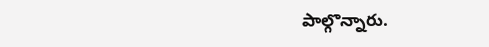పాల్గొన్నారు.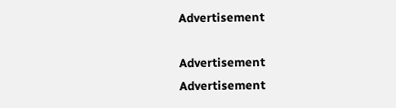Advertisement

Advertisement
Advertisement